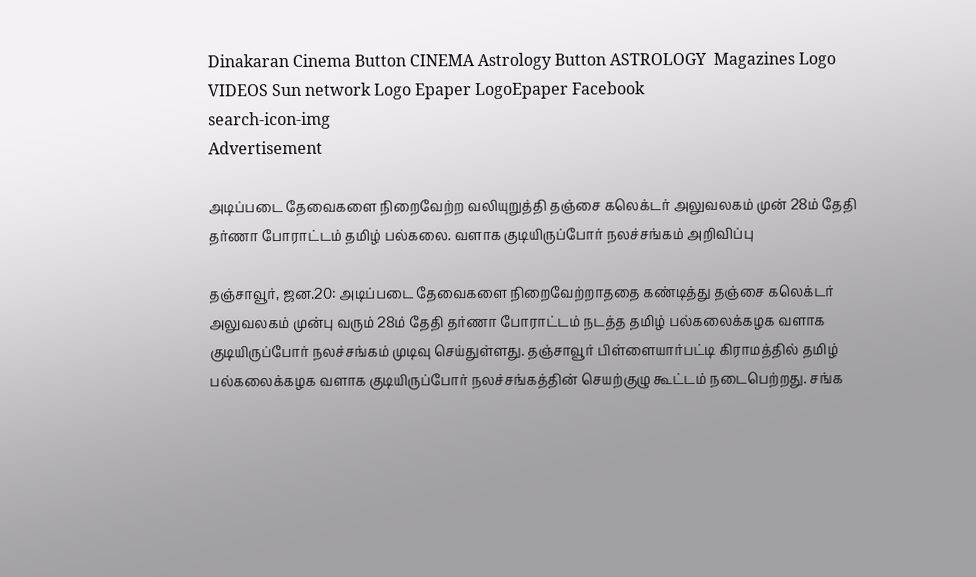Dinakaran Cinema Button CINEMA Astrology Button ASTROLOGY  Magazines Logo VIDEOS Sun network Logo Epaper LogoEpaper Facebook
search-icon-img
Advertisement

அடிப்படை தேவைகளை நிறைவேற்ற வலியுறுத்தி தஞ்சை கலெக்டர் அலுவலகம் முன் 28ம் தேதி தர்ணா போராட்டம் தமிழ் பல்கலை. வளாக குடியிருப்போர் நலச்சங்கம் அறிவிப்பு

தஞ்சாவூர், ஜன.20: அடிப்படை தேவைகளை நிறைவேற்றாததை கண்டித்து தஞ்சை கலெக்டர் அலுவலகம் முன்பு வரும் 28ம் தேதி தர்ணா போராட்டம் நடத்த தமிழ் பல்கலைக்கழக வளாக குடியிருப்போர் நலச்சங்கம் முடிவு செய்துள்ளது. தஞ்சாவூர் பிள்ளையார்பட்டி கிராமத்தில் தமிழ் பல்கலைக்கழக வளாக குடியிருப்போர் நலச்சங்கத்தின் செயற்குழு கூட்டம் நடைபெற்றது. சங்க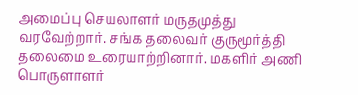அமைப்பு செயலாளர் மருதமுத்து வரவேற்றார். சங்க தலைவர் குருமூர்த்தி தலைமை உரையாற்றினார். மகளிர் அணி பொருளாளர்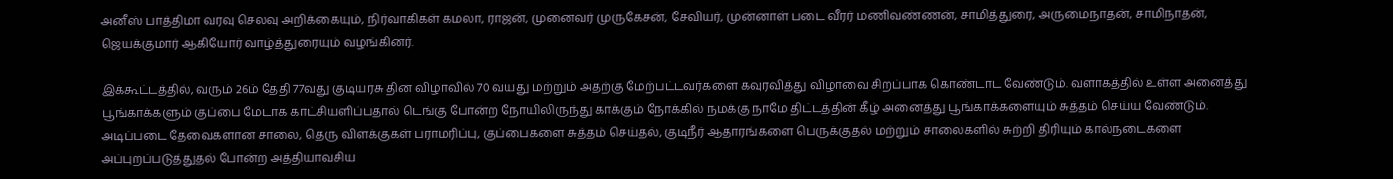அனீஸ் பாத்திமா வரவு செலவு அறிக்கையும், நிர்வாகிகள் கமலா, ராஜன், முனைவர் முருகேசன், சேவியர், முன்னாள் படை வீரர் மணிவண்ணன், சாமித்துரை, அருமைநாதன், சாமிநாதன், ஜெயக்குமார் ஆகியோர் வாழ்த்துரையும் வழங்கினர்.

இக்கூட்டத்தில், வரும் 26ம் தேதி 77வது குடியரசு தின விழாவில் 70 வயது மற்றும் அதற்கு மேற்பட்டவர்களை கவுரவித்து விழாவை சிறப்பாக கொண்டாட வேண்டும். வளாகத்தில் உள்ள அனைத்து பூங்காக்களும் குப்பை மேடாக காட்சியளிப்பதால் டெங்கு போன்ற நோயிலிருந்து காக்கும் நோக்கில் நமக்கு நாமே திட்டத்தின் கீழ் அனைத்து பூங்காக்களையும் சுத்தம் செய்ய வேண்டும். அடிப்படை தேவைகளான சாலை, தெரு விளக்குகள் பராமரிப்பு, குப்பைகளை சுத்தம் செய்தல், குடிநீர் ஆதாரங்களை பெருக்குதல் மற்றும் சாலைகளில் சுற்றி திரியும் கால்நடைகளை அப்புறப்படுத்துதல் போன்ற அத்தியாவசிய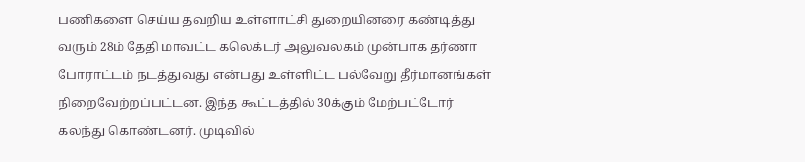பணிகளை செய்ய தவறிய உள்ளாட்சி துறையினரை கண்டித்து வரும் 28ம் தேதி மாவட்ட கலெக்டர் அலுவலகம் முன்பாக தர்ணா போராட்டம் நடத்துவது என்பது உள்ளிட்ட பல்வேறு தீர்மானங்கள் நிறைவேற்றப்பட்டன. இந்த கூட்டத்தில் 30க்கும் மேற்பட்டோர் கலந்து கொண்டனர். முடிவில்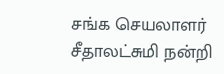சங்க செயலாளர் சீதாலட்சுமி நன்றி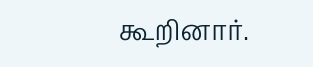கூறினார்.